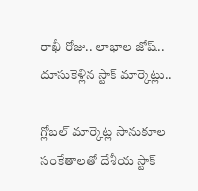రాఖీ రోజు.. లాభాల జోష్‌.. దూసుకెళ్లిన స్టాక్‌ మార్కెట్లు..

గ్లోబల్‌ మార్కెట్ల సానుకూల సంకేతాలతో దేశీయ స్టాక్‌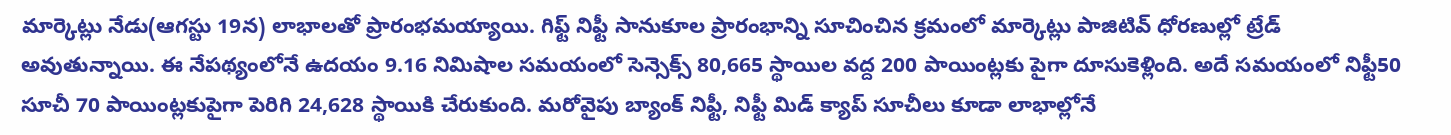మార్కెట్లు నేడు(ఆగస్టు 19న) లాభాలతో ప్రారంభమయ్యాయి. గిఫ్ట్‌ నిఫ్టీ సానుకూల ప్రారంభాన్ని సూచించిన క్రమంలో మార్కెట్లు పాజిటివ్‌ ధోరణుల్లో ట్రేడ్‌ అవుతున్నాయి. ఈ నేపథ్యంలోనే ఉదయం 9.16 నిమిషాల సమయంలో సెన్సెక్స్‌ 80,665 స్థాయిల వద్ద 200 పాయింట్లకు పైగా దూసుకెళ్లింది. అదే సమయంలో నిఫ్టీ50 సూచీ 70 పాయింట్లకుపైగా పెరిగి 24,628 స్థాయికి చేరుకుంది. మరోవైపు బ్యాంక్‌ నిఫ్టీ, నిఫ్టీ మిడ్‌ క్యాప్‌ సూచీలు కూడా లాభాల్లోనే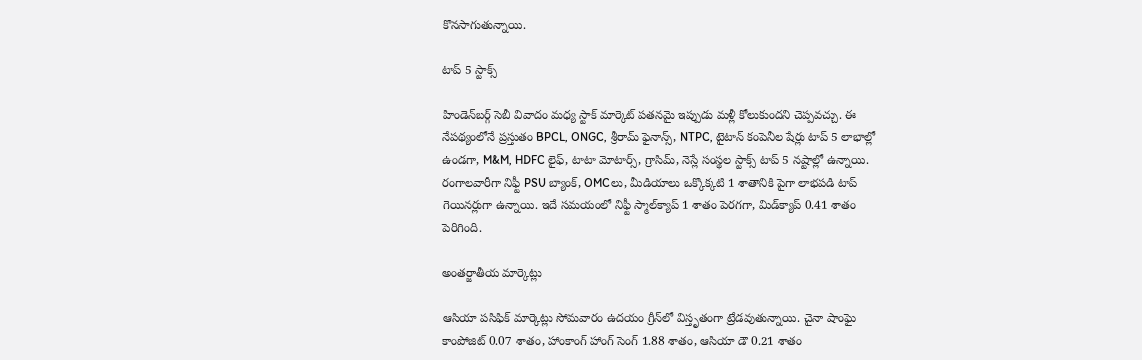కొనసాగుతున్నాయి.

టాప్ 5 స్టాక్స్

హిండెన్‌బర్గ్ సెబీ వివాదం మధ్య స్టాక్ మార్కెట్ పతనమై ఇప్పుడు మళ్లీ కోలుకుందని చెప్పవచ్చు. ఈ నేపథ్యంలోనే ప్రస్తుతం BPCL, ONGC, శ్రీరామ్ ఫైనాన్స్, NTPC, టైటాన్ కంపెనీల షేర్లు టాప్ 5 లాభాల్లో ఉండగా, M&M, HDFC లైఫ్, టాటా మోటార్స్, గ్రాసిమ్, నెస్లే సంస్థల స్టాక్స్ టాప్ 5 నష్టాల్లో ఉన్నాయి. రంగాలవారీగా నిఫ్టీ PSU బ్యాంక్, OMCలు, మీడియాలు ఒక్కొక్కటి 1 శాతానికి పైగా లాభపడి టాప్ గెయినర్లుగా ఉన్నాయి. ఇదే సమయంలో నిఫ్టీ స్మాల్‌క్యాప్ 1 శాతం పెరగగా, మిడ్‌క్యాప్ 0.41 శాతం పెరిగింది.

అంతర్జాతీయ మార్కెట్లు

ఆసియా పసిఫిక్ మార్కెట్లు సోమవారం ఉదయం గ్రీన్‌లో విస్తృతంగా ట్రేడవుతున్నాయి. చైనా షాంఘై కాంపోజిట్‌ 0.07 శాతం, హాంకాంగ్‌ హాంగ్‌ సెంగ్‌ 1.88 శాతం, ఆసియా డౌ 0.21 శాతం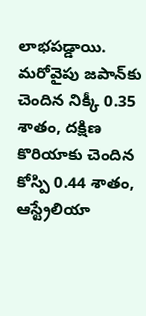లాభపడ్డాయి. మరోవైపు జపాన్‌కు చెందిన నిక్కీ 0.35 శాతం, దక్షిణ కొరియాకు చెందిన కోస్పి 0.44 శాతం, ఆస్ట్రేలియా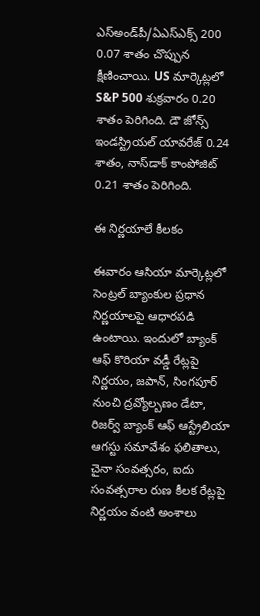ఎస్‌అండ్‌పీ/ఏఎస్‌ఎక్స్ 200 0.07 శాతం చొప్పున క్షీణించాయి. US మార్కెట్లలో S&P 500 శుక్రవారం 0.20 శాతం పెరిగింది. డౌ జోన్స్ ఇండస్ట్రియల్ యావరేజ్ 0.24 శాతం, నాస్‌డాక్ కాంపోజిట్ 0.21 శాతం పెరిగింది.

ఈ నిర్ణయాలే కీలకం

ఈవారం ఆసియా మార్కెట్లలో సెంట్రల్ బ్యాంకుల ప్రధాన నిర్ణయాలపై ఆధారపడి ఉంటాయి. ఇందులో బ్యాంక్ ఆఫ్ కొరియా వడ్డీ రేట్లపై నిర్ణయం, జపాన్, సింగపూర్ నుంచి ద్రవ్యోల్బణం డేటా, రిజర్వ్ బ్యాంక్ ఆఫ్ ఆస్ట్రేలియా ఆగస్టు సమావేశం ఫలితాలు, చైనా సంవత్సరం, ఐదు సంవత్సరాల రుణ కీలక రేట్లపై నిర్ణయం వంటి అంశాలు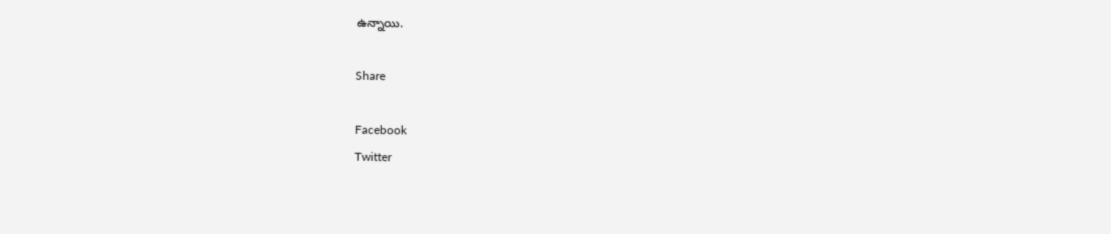ఉన్నాయి.

Share

Facebook
Twitter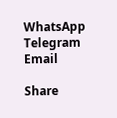WhatsApp
Telegram
Email

Share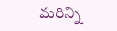మరిన్ని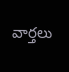వార్తలు